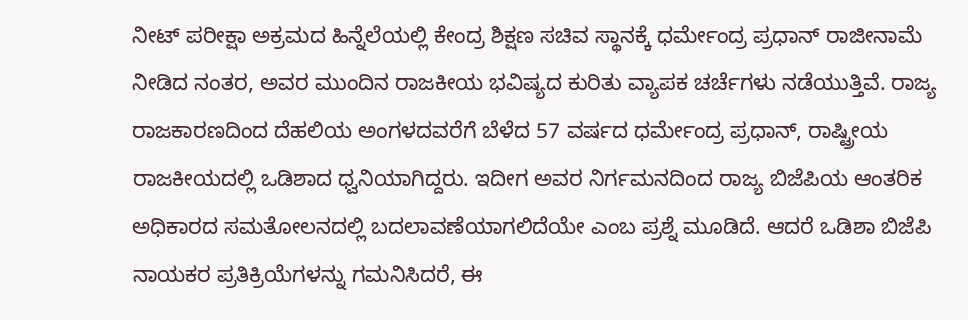ನೀಟ್ ಪರೀಕ್ಷಾ ಅಕ್ರಮದ ಹಿನ್ನೆಲೆಯಲ್ಲಿ ಕೇಂದ್ರ ಶಿಕ್ಷಣ ಸಚಿವ ಸ್ಥಾನಕ್ಕೆ ಧರ್ಮೇಂದ್ರ ಪ್ರಧಾನ್ ರಾಜೀನಾಮೆ ನೀಡಿದ ನಂತರ, ಅವರ ಮುಂದಿನ ರಾಜಕೀಯ ಭವಿಷ್ಯದ ಕುರಿತು ವ್ಯಾಪಕ ಚರ್ಚೆಗಳು ನಡೆಯುತ್ತಿವೆ. ರಾಜ್ಯ ರಾಜಕಾರಣದಿಂದ ದೆಹಲಿಯ ಅಂಗಳದವರೆಗೆ ಬೆಳೆದ 57 ವರ್ಷದ ಧರ್ಮೇಂದ್ರ ಪ್ರಧಾನ್, ರಾಷ್ಟ್ರೀಯ ರಾಜಕೀಯದಲ್ಲಿ ಒಡಿಶಾದ ಧ್ವನಿಯಾಗಿದ್ದರು. ಇದೀಗ ಅವರ ನಿರ್ಗಮನದಿಂದ ರಾಜ್ಯ ಬಿಜೆಪಿಯ ಆಂತರಿಕ ಅಧಿಕಾರದ ಸಮತೋಲನದಲ್ಲಿ ಬದಲಾವಣೆಯಾಗಲಿದೆಯೇ ಎಂಬ ಪ್ರಶ್ನೆ ಮೂಡಿದೆ. ಆದರೆ ಒಡಿಶಾ ಬಿಜೆಪಿ ನಾಯಕರ ಪ್ರತಿಕ್ರಿಯೆಗಳನ್ನು ಗಮನಿಸಿದರೆ, ಈ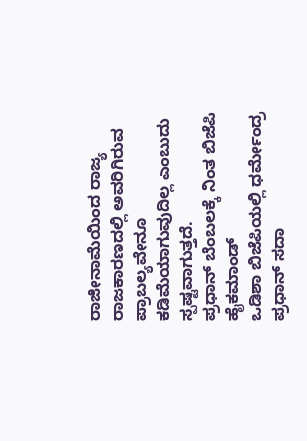ರಾಜೀನಾಮೆಯಿಂದ ರಾಜ್ಯ ರಾಜಕಾರಣದಲ್ಲಿ ಅವರಿಗಿರುವ ಪ್ರಾಬಲ್ಯವೇನೂ ಕಡಿಮೆಯಾಗುವುದಿಲ್ಲ ಎಂಬುದು ಸ್ಪಷ್ಟವಾಗುತ್ತದೆ.
ಪ್ರಧಾನ್ ಬೆಂಬಲಕ್ಕೆ ನಿಂತ ಬಿಜೆಪಿ ಹೈಕಮಾಂಡ್
ಒಡಿಶಾ ಬಿಜೆಪಿಯಲ್ಲಿ ಧರ್ಮೇಂದ್ರ ಪ್ರಧಾನ್ ಸದಾ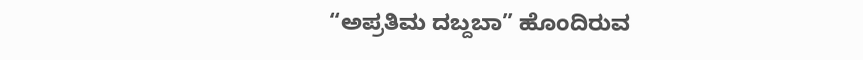“ಅಪ್ರತಿಮ ದಬ್ದಬಾ” ಹೊಂದಿರುವ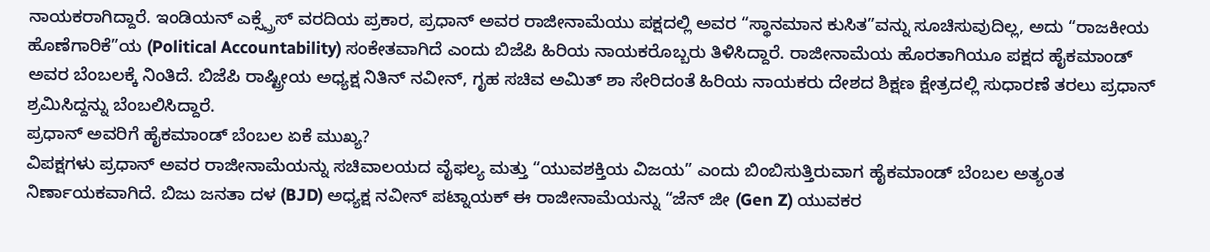ನಾಯಕರಾಗಿದ್ದಾರೆ. ಇಂಡಿಯನ್ ಎಕ್ಸ್ಪ್ರೆಸ್ ವರದಿಯ ಪ್ರಕಾರ, ಪ್ರಧಾನ್ ಅವರ ರಾಜೀನಾಮೆಯು ಪಕ್ಷದಲ್ಲಿ ಅವರ “ಸ್ಥಾನಮಾನ ಕುಸಿತ”ವನ್ನು ಸೂಚಿಸುವುದಿಲ್ಲ, ಅದು “ರಾಜಕೀಯ ಹೊಣೆಗಾರಿಕೆ”ಯ (Political Accountability) ಸಂಕೇತವಾಗಿದೆ ಎಂದು ಬಿಜೆಪಿ ಹಿರಿಯ ನಾಯಕರೊಬ್ಬರು ತಿಳಿಸಿದ್ದಾರೆ. ರಾಜೀನಾಮೆಯ ಹೊರತಾಗಿಯೂ ಪಕ್ಷದ ಹೈಕಮಾಂಡ್ ಅವರ ಬೆಂಬಲಕ್ಕೆ ನಿಂತಿದೆ. ಬಿಜೆಪಿ ರಾಷ್ಟ್ರೀಯ ಅಧ್ಯಕ್ಷ ನಿತಿನ್ ನವೀನ್, ಗೃಹ ಸಚಿವ ಅಮಿತ್ ಶಾ ಸೇರಿದಂತೆ ಹಿರಿಯ ನಾಯಕರು ದೇಶದ ಶಿಕ್ಷಣ ಕ್ಷೇತ್ರದಲ್ಲಿ ಸುಧಾರಣೆ ತರಲು ಪ್ರಧಾನ್ ಶ್ರಮಿಸಿದ್ದನ್ನು ಬೆಂಬಲಿಸಿದ್ದಾರೆ.
ಪ್ರಧಾನ್ ಅವರಿಗೆ ಹೈಕಮಾಂಡ್ ಬೆಂಬಲ ಏಕೆ ಮುಖ್ಯ?
ವಿಪಕ್ಷಗಳು ಪ್ರಧಾನ್ ಅವರ ರಾಜೀನಾಮೆಯನ್ನು ಸಚಿವಾಲಯದ ವೈಫಲ್ಯ ಮತ್ತು “ಯುವಶಕ್ತಿಯ ವಿಜಯ” ಎಂದು ಬಿಂಬಿಸುತ್ತಿರುವಾಗ ಹೈಕಮಾಂಡ್ ಬೆಂಬಲ ಅತ್ಯಂತ ನಿರ್ಣಾಯಕವಾಗಿದೆ. ಬಿಜು ಜನತಾ ದಳ (BJD) ಅಧ್ಯಕ್ಷ ನವೀನ್ ಪಟ್ನಾಯಕ್ ಈ ರಾಜೀನಾಮೆಯನ್ನು “ಜೆನ್ ಜೀ (Gen Z) ಯುವಕರ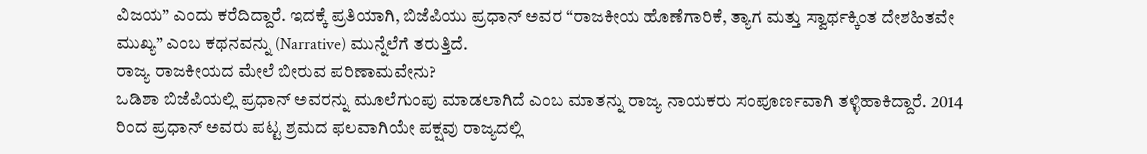ವಿಜಯ” ಎಂದು ಕರೆದಿದ್ದಾರೆ. ಇದಕ್ಕೆ ಪ್ರತಿಯಾಗಿ, ಬಿಜೆಪಿಯು ಪ್ರಧಾನ್ ಅವರ “ರಾಜಕೀಯ ಹೊಣೆಗಾರಿಕೆ, ತ್ಯಾಗ ಮತ್ತು ಸ್ವಾರ್ಥಕ್ಕಿಂತ ದೇಶಹಿತವೇ ಮುಖ್ಯ” ಎಂಬ ಕಥನವನ್ನು (Narrative) ಮುನ್ನೆಲೆಗೆ ತರುತ್ತಿದೆ.
ರಾಜ್ಯ ರಾಜಕೀಯದ ಮೇಲೆ ಬೀರುವ ಪರಿಣಾಮವೇನು?
ಒಡಿಶಾ ಬಿಜೆಪಿಯಲ್ಲಿ ಪ್ರಧಾನ್ ಅವರನ್ನು ಮೂಲೆಗುಂಪು ಮಾಡಲಾಗಿದೆ ಎಂಬ ಮಾತನ್ನು ರಾಜ್ಯ ನಾಯಕರು ಸಂಪೂರ್ಣವಾಗಿ ತಳ್ಳಿಹಾಕಿದ್ದಾರೆ. 2014 ರಿಂದ ಪ್ರಧಾನ್ ಅವರು ಪಟ್ಟ ಶ್ರಮದ ಫಲವಾಗಿಯೇ ಪಕ್ಷವು ರಾಜ್ಯದಲ್ಲಿ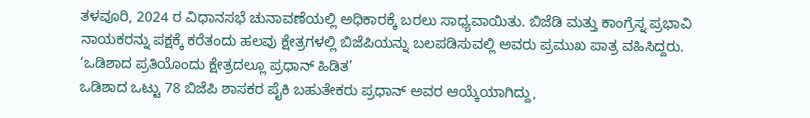ತಳವೂರಿ, 2024 ರ ವಿಧಾನಸಭೆ ಚುನಾವಣೆಯಲ್ಲಿ ಅಧಿಕಾರಕ್ಕೆ ಬರಲು ಸಾಧ್ಯವಾಯಿತು. ಬಿಜೆಡಿ ಮತ್ತು ಕಾಂಗ್ರೆಸ್ನ ಪ್ರಭಾವಿ ನಾಯಕರನ್ನು ಪಕ್ಷಕ್ಕೆ ಕರೆತಂದು ಹಲವು ಕ್ಷೇತ್ರಗಳಲ್ಲಿ ಬಿಜೆಪಿಯನ್ನು ಬಲಪಡಿಸುವಲ್ಲಿ ಅವರು ಪ್ರಮುಖ ಪಾತ್ರ ವಹಿಸಿದ್ದರು.
‘ಒಡಿಶಾದ ಪ್ರತಿಯೊಂದು ಕ್ಷೇತ್ರದಲ್ಲೂ ಪ್ರಧಾನ್ ಹಿಡಿತ’
ಒಡಿಶಾದ ಒಟ್ಟು 78 ಬಿಜೆಪಿ ಶಾಸಕರ ಪೈಕಿ ಬಹುತೇಕರು ಪ್ರಧಾನ್ ಅವರ ಆಯ್ಕೆಯಾಗಿದ್ದು,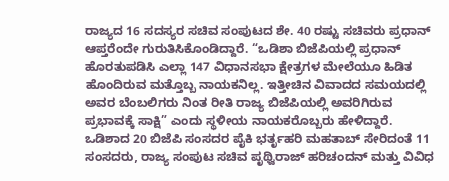ರಾಜ್ಯದ 16 ಸದಸ್ಯರ ಸಚಿವ ಸಂಪುಟದ ಶೇ. 40 ರಷ್ಟು ಸಚಿವರು ಪ್ರಧಾನ್ ಆಪ್ತರೆಂದೇ ಗುರುತಿಸಿಕೊಂಡಿದ್ದಾರೆ. “ಒಡಿಶಾ ಬಿಜೆಪಿಯಲ್ಲಿ ಪ್ರಧಾನ್ ಹೊರತುಪಡಿಸಿ ಎಲ್ಲಾ 147 ವಿಧಾನಸಭಾ ಕ್ಷೇತ್ರಗಳ ಮೇಲೆಯೂ ಹಿಡಿತ ಹೊಂದಿರುವ ಮತ್ತೊಬ್ಬ ನಾಯಕನಿಲ್ಲ. ಇತ್ತೀಚಿನ ವಿವಾದದ ಸಮಯದಲ್ಲಿ ಅವರ ಬೆಂಬಲಿಗರು ನಿಂತ ರೀತಿ ರಾಜ್ಯ ಬಿಜೆಪಿಯಲ್ಲಿ ಅವರಿಗಿರುವ ಪ್ರಭಾವಕ್ಕೆ ಸಾಕ್ಷಿ” ಎಂದು ಸ್ಥಳೀಯ ನಾಯಕರೊಬ್ಬರು ಹೇಳಿದ್ದಾರೆ.
ಒಡಿಶಾದ 20 ಬಿಜೆಪಿ ಸಂಸದರ ಪೈಕಿ ಭರ್ತೃಹರಿ ಮಹತಾಬ್ ಸೇರಿದಂತೆ 11 ಸಂಸದರು, ರಾಜ್ಯ ಸಂಪುಟ ಸಚಿವ ಪೃಥ್ವಿರಾಜ್ ಹರಿಚಂದನ್ ಮತ್ತು ವಿವಿಧ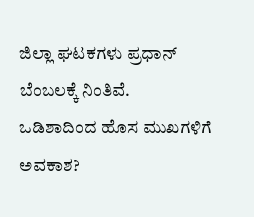ಜಿಲ್ಲಾ ಘಟಕಗಳು ಪ್ರಧಾನ್ ಬೆಂಬಲಕ್ಕೆ ನಿಂತಿವೆ.
ಒಡಿಶಾದಿಂದ ಹೊಸ ಮುಖಗಳಿಗೆ ಅವಕಾಶ?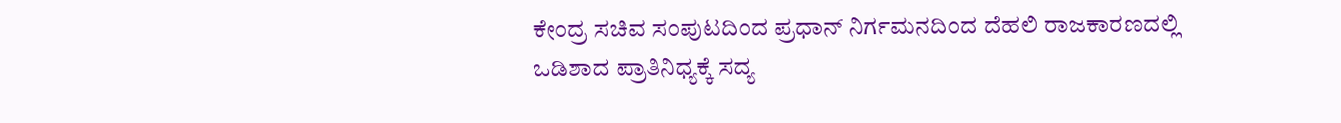ಕೇಂದ್ರ ಸಚಿವ ಸಂಪುಟದಿಂದ ಪ್ರಧಾನ್ ನಿರ್ಗಮನದಿಂದ ದೆಹಲಿ ರಾಜಕಾರಣದಲ್ಲಿ ಒಡಿಶಾದ ಪ್ರಾತಿನಿಧ್ಯಕ್ಕೆ ಸದ್ಯ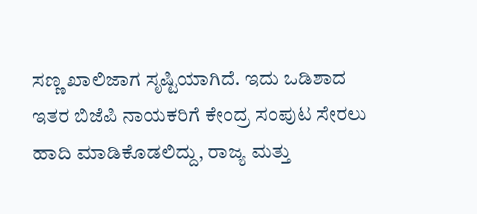ಸಣ್ಣ ಖಾಲಿಜಾಗ ಸೃಷ್ಟಿಯಾಗಿದೆ. ಇದು ಒಡಿಶಾದ ಇತರ ಬಿಜೆಪಿ ನಾಯಕರಿಗೆ ಕೇಂದ್ರ ಸಂಪುಟ ಸೇರಲು ಹಾದಿ ಮಾಡಿಕೊಡಲಿದ್ದು, ರಾಜ್ಯ ಮತ್ತು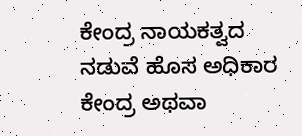ಕೇಂದ್ರ ನಾಯಕತ್ವದ ನಡುವೆ ಹೊಸ ಅಧಿಕಾರ ಕೇಂದ್ರ ಅಥವಾ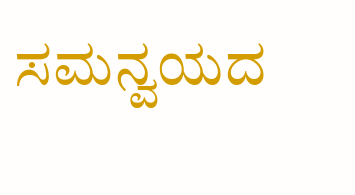ಸಮನ್ವಯದ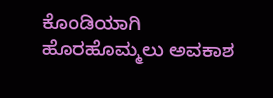ಕೊಂಡಿಯಾಗಿ ಹೊರಹೊಮ್ಮಲು ಅವಕಾಶ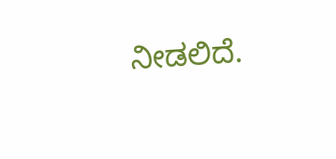ನೀಡಲಿದೆ.